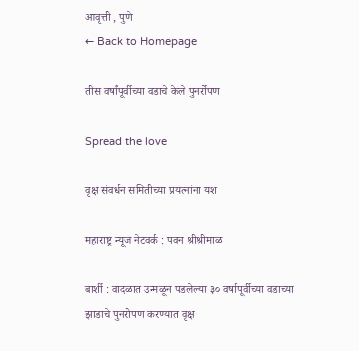आवृत्ती , पुणे
← Back to Homepage

तीस वर्षांपूर्वीच्या वडाचे केले पुनर्रोपण

Spread the love

वृक्ष संवर्धन समितीच्या प्रयत्नांना यश

महाराष्ट्र न्यूज नेटवर्क : पवन श्रीश्रीमाळ

बार्शी : वादळात उन्मळून पडलेल्या ३० वर्षापूर्वीच्या वडाच्या झाडाचे पुनरोपण करण्यात वृक्ष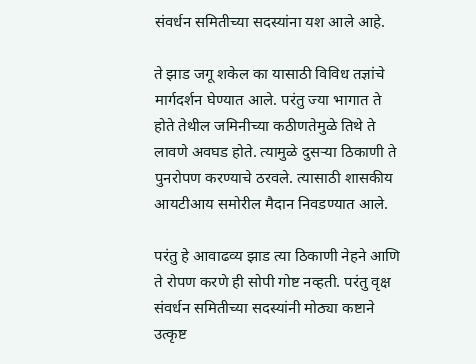संवर्धन समितीच्या सदस्यांना यश आले आहे.

ते झाड जगू शकेल का यासाठी विविध तज्ञांचे मार्गदर्शन घेण्यात आले. परंतु ज्या भागात ते होते तेथील जमिनीच्या कठीणतेमुळे तिथे ते लावणे अवघड होते. त्यामुळे दुसऱ्या ठिकाणी ते पुनरोपण करण्याचे ठरवले. त्यासाठी शासकीय आयटीआय समोरील मैदान निवडण्यात आले.

परंतु हे आवाढव्य झाड त्या ठिकाणी नेहने आणि ते रोपण करणे ही सोपी गोष्ट नव्हती. परंतु वृक्ष संवर्धन समितीच्या सदस्यांनी मोठ्या कष्टाने उत्कृष्ट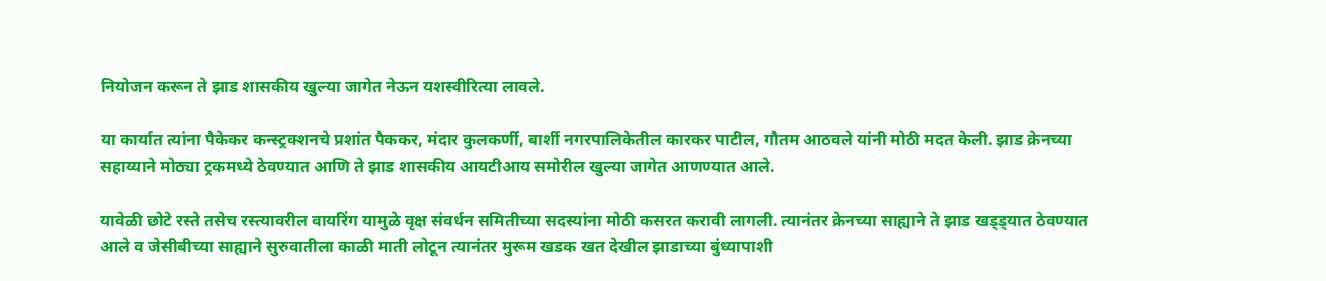नियोजन करून ते झाड शासकीय खुल्या जागेत नेऊन यशस्वीरित्या लावले.

या कार्यात त्यांना पैकेकर कन्स्ट्रक्शनचे प्रशांत पैककर, मंदार कुलकर्णी, बार्शी नगरपालिकेतील कारकर पाटील, गौतम आठवले यांनी मोठी मदत केली. झाड क्रेनच्या सहाय्याने मोठ्या ट्रकमध्ये ठेवण्यात आणि ते झाड शासकीय आयटीआय समोरील खुल्या जागेत आणण्यात आले.

यावेळी छोटे रस्ते तसेच रस्त्यावरील वायरिंग यामुळे वृक्ष संवर्धन समितीच्या सदस्यांना मोठी कसरत करावी लागली. त्यानंतर क्रेनच्या साह्याने ते झाड खड्ड्यात ठेवण्यात आले व जेसीबीच्या साह्याने सुरुवातीला काळी माती लोटून त्यानंतर मुरूम खडक खत देखील झाडाच्या बुंध्यापाशी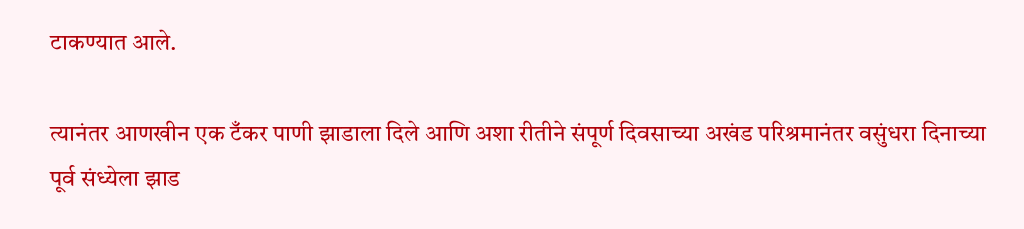टाकण्यात आले.

त्यानंतर आणखीन एक टँकर पाणी झाडाला दिले आणि अशा रीतीने संपूर्ण दिवसाच्या अखंड परिश्रमानंतर वसुंधरा दिनाच्या पूर्व संध्येला झाड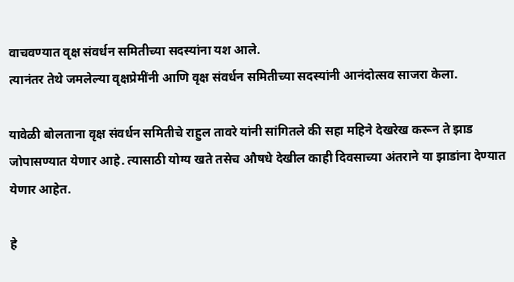वाचवण्यात वृक्ष संवर्धन समितीच्या सदस्यांना यश आले.
त्यानंतर तेथे जमलेल्या वृक्षप्रेमींनी आणि वृक्ष संवर्धन समितीच्या सदस्यांनी आनंदोत्सव साजरा केला.

यावेळी बोलताना वृक्ष संवर्धन समितीचे राहुल तावरे यांनी सांगितले की सहा महिने देखरेख करून ते झाड जोपासण्यात येणार आहे. त्यासाठी योग्य खते तसेच औषधे देखील काही दिवसाच्या अंतराने या झाडांना देण्यात येणार आहेत.

हे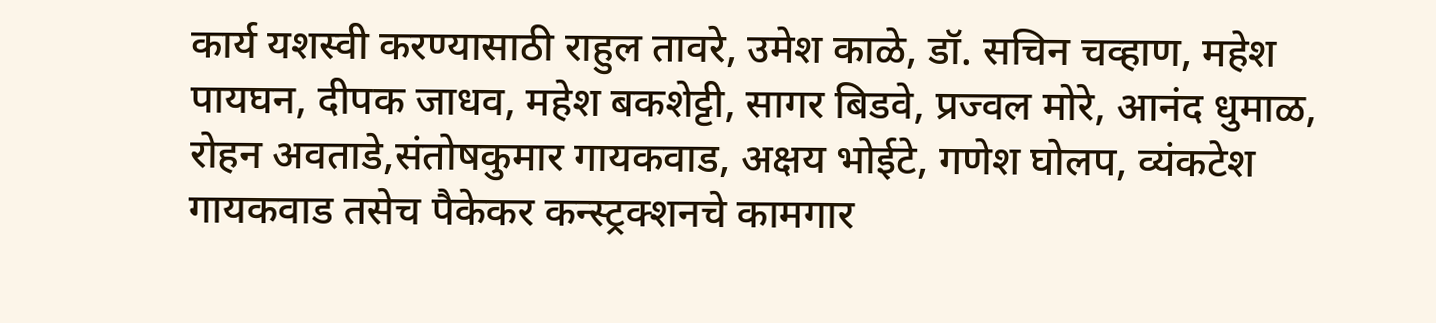कार्य यशस्वी करण्यासाठी राहुल तावरे, उमेश काळे, डॉ. सचिन चव्हाण, महेश पायघन, दीपक जाधव, महेश बकशेट्टी, सागर बिडवे, प्रज्वल मोरे, आनंद धुमाळ, रोहन अवताडे,संतोषकुमार गायकवाड, अक्षय भोईटे, गणेश घोलप, व्यंकटेश गायकवाड तसेच पैकेकर कन्स्ट्रक्शनचे कामगार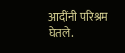आदींनी परिश्रम घेतले.